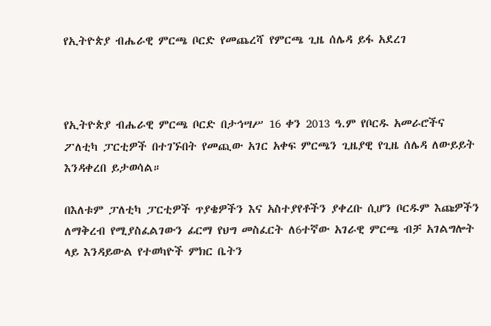የኢትዮጵያ ብሔራዊ ምርጫ ቦርድ የመጨረሻ የምርጫ ጊዜ ሰሌዳ ይፋ አደረገ



የኢትዮጵያ ብሔራዊ ምርጫ ቦርድ በታኅሣሥ 16 ቀን 2013 ዓ.ም የቦርዱ አመራሮችና ፖለቲካ ፓርቲዎች በተገኙበት የመጪው አገር አቀፍ ምርጫን ጊዜያዊ የጊዜ ሰሌዳ ለውይይት እንዳቀረበ ይታወሳል።

በእለቱም ፓለቲካ ፓርቲዎች ጥያቄዎችን እና አስተያየቶችን ያቀረቡ ሲሆን ቦርዱም እጩዎችን ለማቅረብ የሚያስፈልገውን ፊርማ የህግ መስፈርት ለ6ተኛው አገራዊ ምርጫ ብቻ አገልግሎት ላይ እንዳይውል የተወካዮች ምክር ቤትን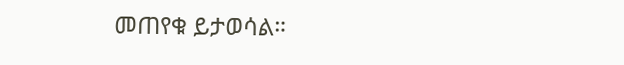መጠየቁ ይታወሳል።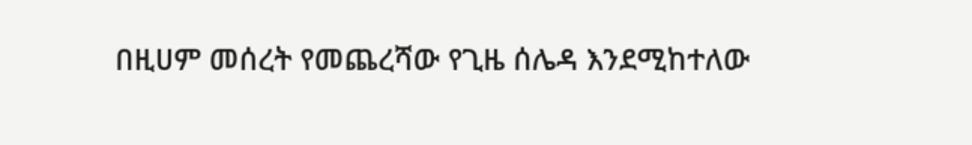በዚሀም መሰረት የመጨረሻው የጊዜ ሰሌዳ እንደሚከተለው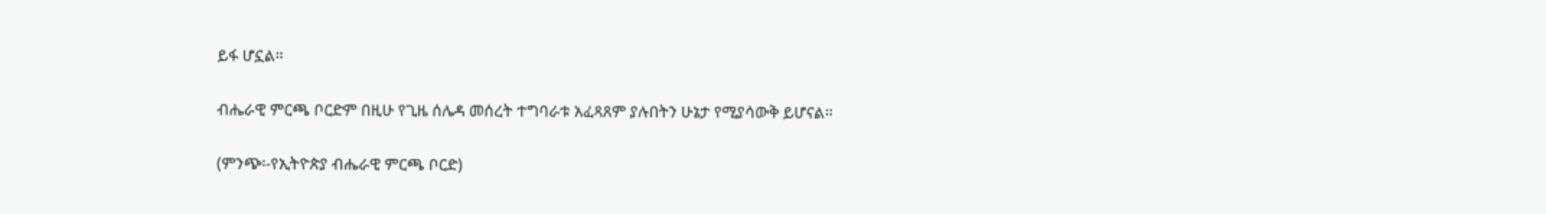ይፋ ሆኗል።

ብሔራዊ ምርጫ ቦርድም በዚሁ የጊዜ ሰሌዳ መሰረት ተግባራቱ አፈጻጸም ያሉበትን ሁኔታ የሚያሳውቅ ይሆናል።

(ምንጭ፡-የኢትዮጵያ ብሔራዊ ምርጫ ቦርድ)